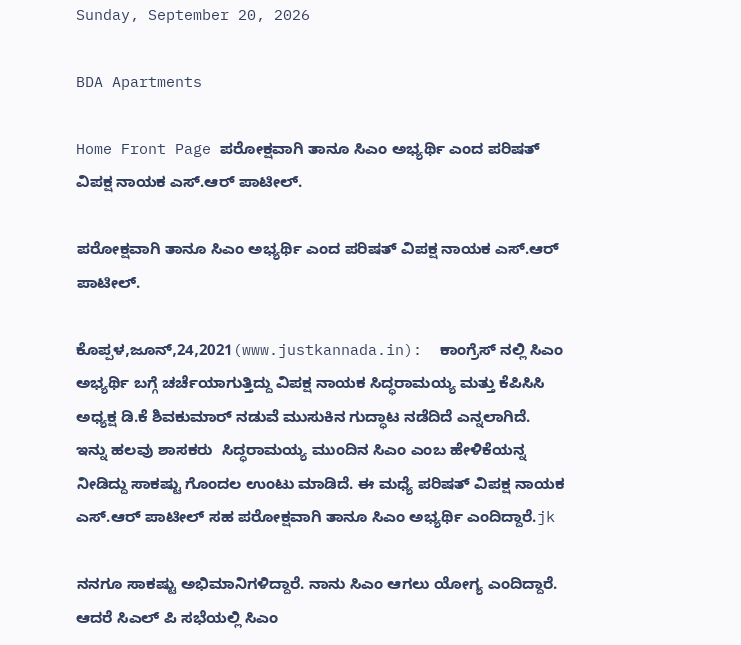Sunday, September 20, 2026

BDA Apartments

Home Front Page ಪರೋಕ್ಷವಾಗಿ ತಾನೂ ಸಿಎಂ ಅಭ್ಯರ್ಥಿ ಎಂದ ಪರಿಷತ್ ವಿಪಕ್ಷ ನಾಯಕ ಎಸ್.ಆರ್ ಪಾಟೀಲ್.

ಪರೋಕ್ಷವಾಗಿ ತಾನೂ ಸಿಎಂ ಅಭ್ಯರ್ಥಿ ಎಂದ ಪರಿಷತ್ ವಿಪಕ್ಷ ನಾಯಕ ಎಸ್.ಆರ್ ಪಾಟೀಲ್.

ಕೊಪ್ಪಳ,ಜೂನ್,24,2021(www.justkannada.in):  ಕಾಂಗ್ರೆಸ್ ನಲ್ಲಿ ಸಿಎಂ ಅಭ್ಯರ್ಥಿ ಬಗ್ಗೆ ಚರ್ಚೆಯಾಗುತ್ತಿದ್ದು ವಿಪಕ್ಷ ನಾಯಕ ಸಿದ್ಧರಾಮಯ್ಯ ಮತ್ತು ಕೆಪಿಸಿಸಿ ಅಧ್ಯಕ್ಷ ಡಿ.ಕೆ ಶಿವಕುಮಾರ್ ನಡುವೆ ಮುಸುಕಿನ ಗುದ್ಧಾಟ ನಡೆದಿದೆ ಎನ್ನಲಾಗಿದೆ. ಇನ್ನು ಹಲವು ಶಾಸಕರು  ಸಿದ್ಧರಾಮಯ್ಯ ಮುಂದಿನ ಸಿಎಂ ಎಂಬ ಹೇಳಿಕೆಯನ್ನ ನೀಡಿದ್ದು ಸಾಕಷ್ಟು ಗೊಂದಲ ಉಂಟು ಮಾಡಿದೆ. ಈ ಮಧ್ಯೆ ಪರಿಷತ್ ವಿಪಕ್ಷ ನಾಯಕ ಎಸ್.ಆರ್ ಪಾಟೀಲ್ ಸಹ ಪರೋಕ್ಷವಾಗಿ ತಾನೂ ಸಿಎಂ ಅಭ್ಯರ್ಥಿ ಎಂದಿದ್ದಾರೆ.jk

ನನಗೂ ಸಾಕಷ್ಟು ಅಭಿಮಾನಿಗಳಿದ್ದಾರೆ. ನಾನು ಸಿಎಂ ಆಗಲು ಯೋಗ್ಯ ಎಂದಿದ್ದಾರೆ. ಆದರೆ ಸಿಎಲ್ ಪಿ ಸಭೆಯಲ್ಲಿ ಸಿಎಂ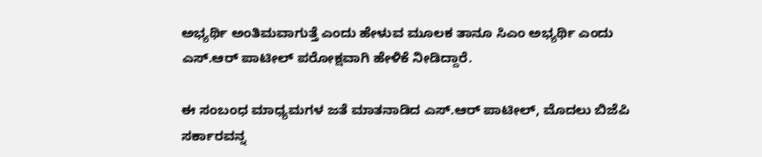ಅಭ್ಯರ್ಥಿ ಅಂತಿಮವಾಗುತ್ತೆ ಎಂದು ಹೇಳುವ ಮೂಲಕ ತಾನೂ ಸಿಎಂ ಅಭ್ಯರ್ಥಿ ಎಂದು ಎಸ್.ಆರ್ ಪಾಟೀಲ್ ಪರೋಕ್ಷವಾಗಿ ಹೇಳಿಕೆ ನೀಡಿದ್ದಾರೆ.

ಈ ಸಂಬಂಧ ಮಾಧ್ಯಮಗಳ ಜತೆ ಮಾತನಾಡಿದ ಎಸ್.ಆರ್ ಪಾಟೀಲ್, ಮೊದಲು ಬಿಜೆಪಿ ಸರ್ಕಾರವನ್ನ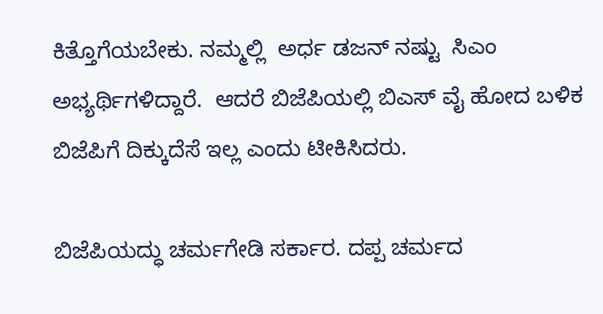ಕಿತ್ತೊಗೆಯಬೇಕು. ನಮ್ಮಲ್ಲಿ  ಅರ್ಧ ಡಜನ್ ನಷ್ಟು  ಸಿಎಂ ಅಭ್ಯರ್ಥಿಗಳಿದ್ದಾರೆ.  ಆದರೆ ಬಿಜೆಪಿಯಲ್ಲಿ ಬಿಎಸ್ ವೈ ಹೋದ ಬಳಿಕ ಬಿಜೆಪಿಗೆ ದಿಕ್ಕುದೆಸೆ ಇಲ್ಲ ಎಂದು ಟೀಕಿಸಿದರು.

ಬಿಜೆಪಿಯದ್ಧು ಚರ್ಮಗೇಡಿ ಸರ್ಕಾರ. ದಪ್ಪ ಚರ್ಮದ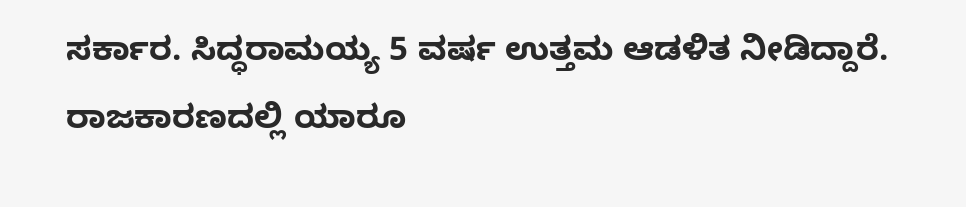ಸರ್ಕಾರ. ಸಿದ್ಧರಾಮಯ್ಯ 5 ವರ್ಷ ಉತ್ತಮ ಆಡಳಿತ ನೀಡಿದ್ದಾರೆ. ರಾಜಕಾರಣದಲ್ಲಿ ಯಾರೂ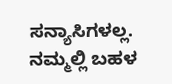ಸನ್ಯಾಸಿಗಳಲ್ಲ. ನಮ್ಮಲ್ಲಿ ಬಹಳ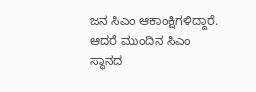ಜನ ಸಿಎಂ ಆಕಾಂಕ್ಷಿಗಳಿದ್ದಾರೆ. ಆದರೆ ಮುಂದಿನ ಸಿಎಂ ಸ್ಥಾನದ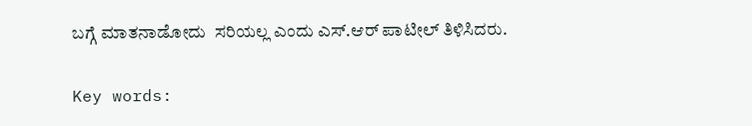ಬಗ್ಗೆ ಮಾತನಾಡೋದು  ಸರಿಯಲ್ಲ ಎಂದು ಎಸ್.ಆರ್ ಪಾಟೀಲ್ ತಿಳಿಸಿದರು.

Key words: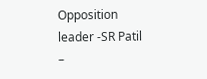Opposition leader -SR Patil –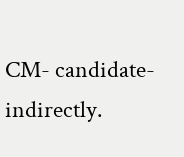CM- candidate- indirectly.